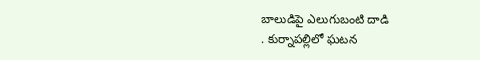బాలుడిపై ఎలుగుబంటి దాడి
. కుర్నాపల్లిలో ఘటన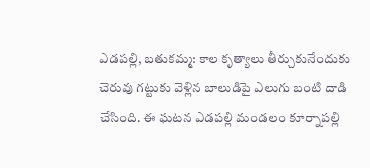ఎడపల్లి, బతుకమ్మ: కాల కృత్యాలు తీర్చుకునేందుకు చెరువు గట్టుకు వెళ్లిన బాలుడిపై ఎలుగు బంటి దాడి చేసింది. ఈ ఘటన ఎడపల్లి మండలం కూర్నాపల్లి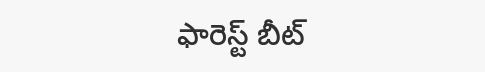ఫారెస్ట్ బీట్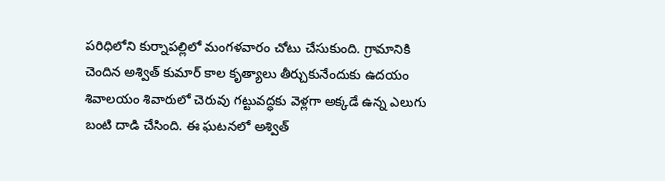పరిధిలోని కుర్నాపల్లిలో మంగళవారం చోటు చేసుకుంది. గ్రామానికి చెందిన అశ్విత్ కుమార్ కాల కృత్యాలు తీర్చుకునేందుకు ఉదయం శివాలయం శివారులో చెరువు గట్టువద్ధకు వెళ్లగా అక్కడే ఉన్న ఎలుగు బంటి దాడి చేసింది. ఈ ఘటనలో అశ్విత్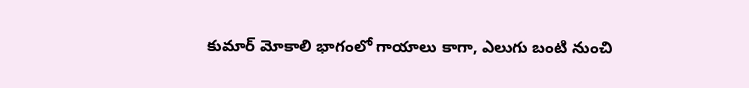కుమార్ మోకాలి భాగంలో గాయాలు కాగా, ఎలుగు బంటి నుంచి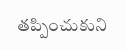తప్పించుకుని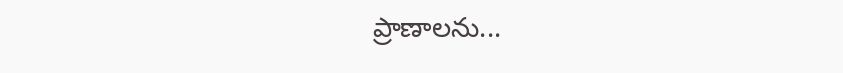ప్రాణాలను...